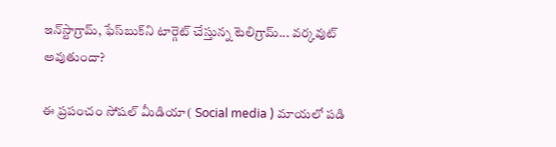ఇన్‌స్టాగ్రామ్, ఫేస్‌బుక్‌ని టార్గెట్ చేస్తున్న టెలిగ్రామ్‌... వర్కవుట్ అవుతుందా?

ఈ ప్రపంచం సోషల్ మీడియా( Social media ) మాయలో పడి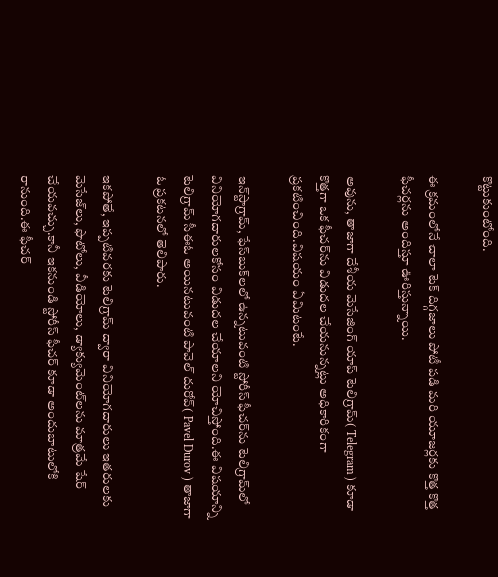కొట్టుకుంటోంది.

ఈ క్రమంలోనే చాలా టెక్ దిగ్గజాలు పోటీ పడి మరి యూజర్లకు కొత్త కొత్త ఫీచర్లను అందిస్తూ ఊరిస్తున్నాయి.

అవును, తాజాగా దేశీయ మెసేజింగ్ యాప్ టెలిగ్రామ్( Telegram ) కూడా కొత్తగా ఒక ఫీచర్‌ను విడుదల చేయనున్నట్లు అధికారికంగా ప్రకటించింది.విషయం ఏమిటంటే.

ఇన్‌స్టాగ్రామ్, ఫేస్‌బుక్‌లలో ఉన్నటువంటి స్టోరీస్ ఫీచర్‌ను టెలిగ్రామ్‌లో వినియోగదారులకోసం విడుదల చేయాలని యోచిస్తోంది.ఈ విషయాన్ని టెలిగ్రామ్ సీఈఓ అయినటువంటి పావెల్ దురోవ్( Pavel Durov ) తాజాగా ఓ ప్రకటనలో తెలిపారు.

ఇకపోతే, ఇప్పటివరకు టెలిగ్రామ్ ద్వారా వినియోగదారులు ఇతరులకు మెసేజ్‌లు, ఫొటోలు, వీడియోలు, డ్యాక్యుమెంట్‌లను మాత్రమే షేర్ చేయవచ్చు.కానీ ఇకనుండి స్టోరీస్ ఫీచర్‌ కూడా అందుబాటులోకి రానుంది.ఈ ఫీచర్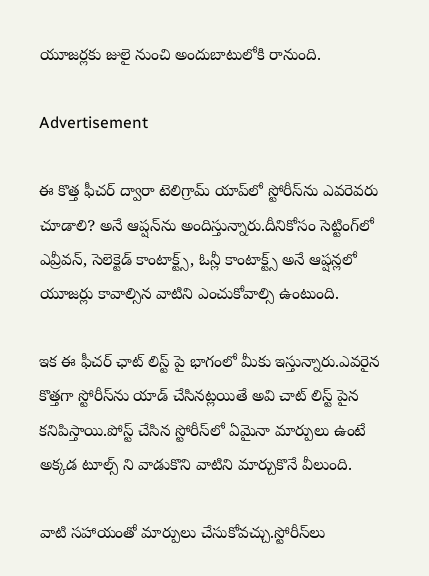యూజర్లకు జులై నుంచి అందుబాటులోకి రానుంది.

Advertisement

ఈ కొత్త ఫీచర్‌ ద్వారా టెలిగ్రామ్ యాప్‌లో స్టోరీస్‌ను ఎవరెవరు చూడాలి? అనే ఆప్షన్‌ను అందిస్తున్నారు.దీనికోసం సెట్టింగ్‌లో ఎవ్రీవన్, సెలెక్టెడ్ కాంటాక్ట్స్, ఓన్లీ కాంటాక్ట్స్ అనే ఆప్షన్లలో యూజర్లు కావాల్సిన వాటిని ఎంచుకోవాల్సి ఉంటుంది.

ఇక ఈ ఫీచర్ ఛాట్ లిస్ట్ పై భాగంలో మీకు ఇస్తున్నారు.ఎవరైన కొత్తగా స్టోరీస్‌ను యాడ్ చేసినట్లయితే అవి చాట్ లిస్ట్ పైన కనిపిస్తాయి.పోస్ట్ చేసిన స్టోరీస్‌లో ఏమైనా మార్పులు ఉంటే అక్కడ టూల్స్ ని వాడుకొని వాటిని మార్చుకొనే వీలుంది.

వాటి సహాయంతో మార్పులు చేసుకోవచ్చు.స్టోరీస్‌లు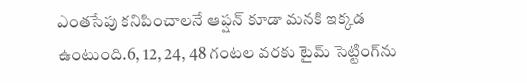ఎంతసేపు కనిపించాలనే ఆప్షన్ కూడా మనకి ఇక్కడ ఉంటుంది.6, 12, 24, 48 గంటల వరకు టైమ్ సెట్టింగ్‌ను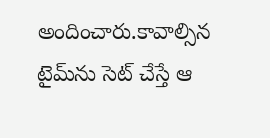అందించారు.కావాల్సిన టైమ్‌ను సెట్ చేస్తే ఆ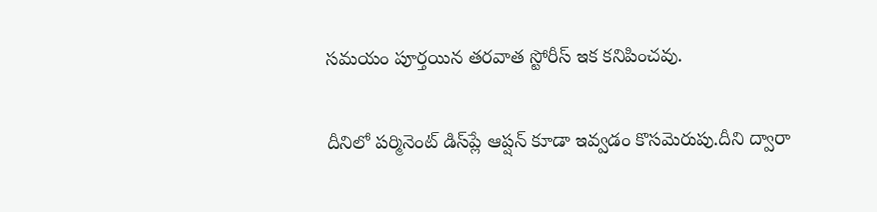సమయం పూర్తయిన తరవాత స్టోరీస్ ఇక కనిపించవు.

దీనిలో పర్మినెంట్ డిస్‌ప్లే ఆప్షన్ కూడా ఇవ్వడం కొసమెరుపు.దీని ద్వారా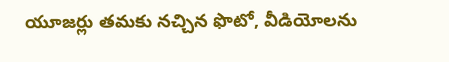యూజర్లు తమకు నచ్చిన ఫొటో, వీడియోలను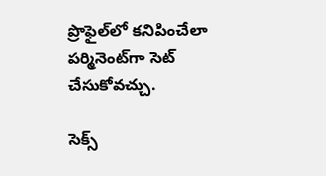ప్రొఫైల్‌లో కనిపించేలా పర్మినెంట్‌గా సెట్ చేసుకోవచ్చు.

సెక్స్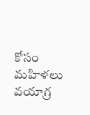కోసం మహిళలు వయాగ్ర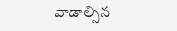వాడాల్సిన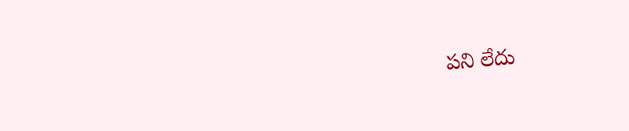పని లేదు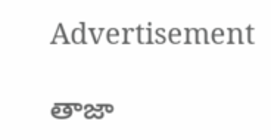Advertisement

తాజా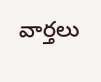వార్తలు